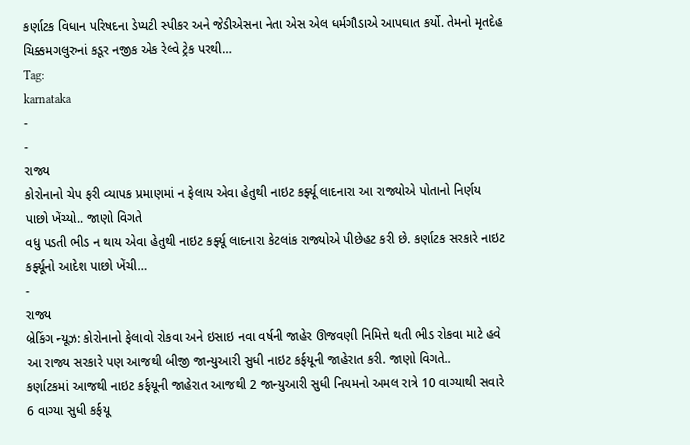કર્ણાટક વિધાન પરિષદના ડેપ્યટી સ્પીકર અને જેડીએસના નેતા એસ એલ ધર્મગૌડાએ આપઘાત કર્યો. તેમનો મૃતદેહ ચિક્કમગલુરુનાં કડૂર નજીક એક રેલ્વે ટ્રેક પરથી…
Tag:
karnataka
-
-
રાજ્ય
કોરોનાનો ચેપ ફરી વ્યાપક પ્રમાણમાં ન ફેલાય એવા હેતુથી નાઇટ કર્ફ્યૂ લાદનારા આ રાજ્યોએ પોતાનો નિર્ણય પાછો ખેંચ્યો.. જાણો વિગતે
વધુ પડતી ભીડ ન થાય એવા હેતુથી નાઇટ કર્ફ્યૂ લાદનારા કેટલાંક રાજ્યોએ પીછેહટ કરી છે. કર્ણાટક સરકારે નાઇટ કર્ફ્યૂનો આદેશ પાછો ખેંચી…
-
રાજ્ય
બ્રેકિંગ ન્યૂઝ: કોરોનાનો ફેલાવો રોકવા અને ઇસાઇ નવા વર્ષની જાહેર ઊજવણી નિમિત્તે થતી ભીડ રોકવા માટે હવે આ રાજ્ય સરકારે પણ આજથી બીજી જાન્યુઆરી સુધી નાઇટ કર્ફયૂની જાહેરાત કરી. જાણો વિગતે..
કર્ણાટકમાં આજથી નાઇટ કર્ફયૂની જાહેરાત આજથી 2 જાન્યુઆરી સુધી નિયમનો અમલ રાત્રે 10 વાગ્યાથી સવારે 6 વાગ્યા સુધી કર્ફયૂ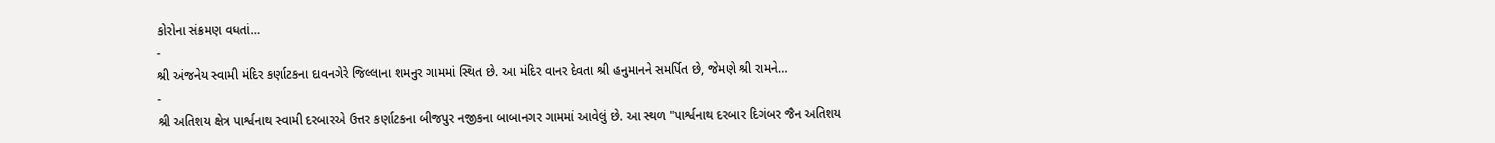કોરોના સંક્રમણ વધતાં…
-
શ્રી અંજનેય સ્વામી મંદિર કર્ણાટકના દાવનગેરે જિલ્લાના શમનુર ગામમાં સ્થિત છે. આ મંદિર વાનર દેવતા શ્રી હનુમાનને સમર્પિત છે, જેમણે શ્રી રામને…
-
શ્રી અતિશય ક્ષેત્ર પાર્શ્વનાથ સ્વામી દરબારએ ઉત્તર કર્ણાટકના બીજપુર નજીકના બાબાનગર ગામમાં આવેલું છે. આ સ્થળ "પાર્શ્વનાથ દરબાર દિગંબર જૈન અતિશય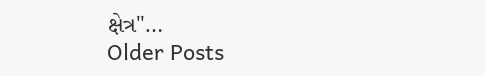ક્ષેત્ર"…
Older Posts